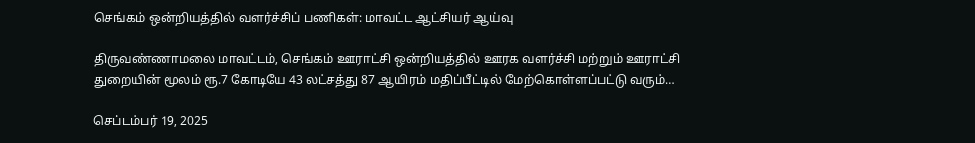செங்கம் ஒன்றியத்தில் வளர்ச்சிப் பணிகள்: மாவட்ட ஆட்சியர் ஆய்வு

திருவண்ணாமலை மாவட்டம், செங்கம் ஊராட்சி ஒன்றியத்தில் ஊரக வளர்ச்சி மற்றும் ஊராட்சி துறையின் மூலம் ரூ.7 கோடியே 43 லட்சத்து 87 ஆயிரம் மதிப்பீட்டில் மேற்கொள்ளப்பட்டு வரும்…

செப்டம்பர் 19, 2025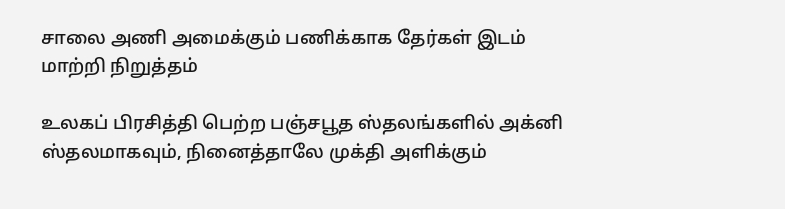சாலை அணி அமைக்கும் பணிக்காக தேர்கள் இடம் மாற்றி நிறுத்தம்

உலகப் பிரசித்தி பெற்ற பஞ்சபூத ஸ்தலங்களில் அக்னி ஸ்தலமாகவும், நினைத்தாலே முக்தி அளிக்கும்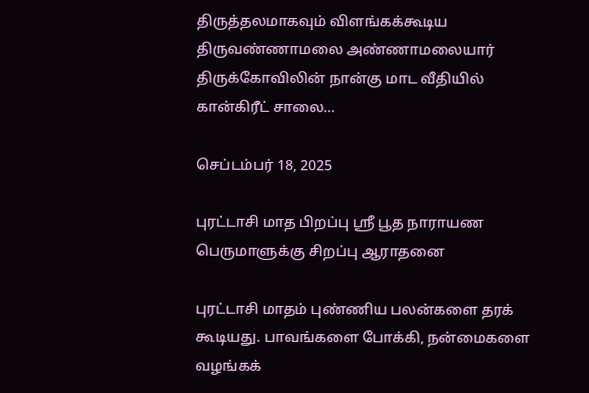திருத்தலமாகவும் விளங்கக்கூடிய திருவண்ணாமலை அண்ணாமலையார் திருக்கோவிலின் நான்கு மாட வீதியில் கான்கிரீட் சாலை…

செப்டம்பர் 18, 2025

புரட்டாசி மாத பிறப்பு ஶ்ரீ பூத நாராயண பெருமாளுக்கு சிறப்பு ஆராதனை

புரட்டாசி மாதம் புண்ணிய பலன்களை தரக் கூடியது. பாவங்களை போக்கி, நன்மைகளை வழங்கக்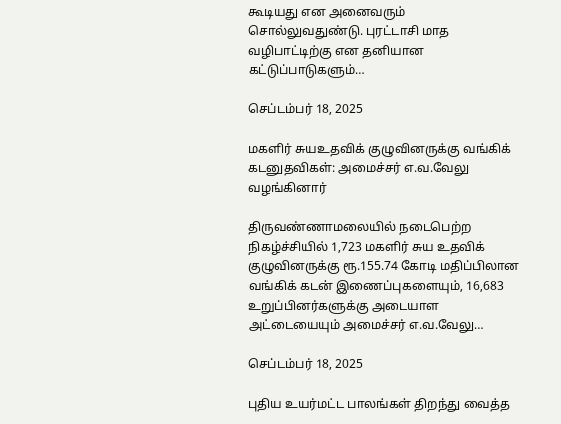கூடியது என அனைவரும் சொல்லுவதுண்டு. புரட்டாசி மாத வழிபாட்டிற்கு என தனியான கட்டுப்பாடுகளும்…

செப்டம்பர் 18, 2025

மகளிர் சுயஉதவிக் குழுவினருக்கு வங்கிக் கடனுதவிகள்: அமைச்சர் எ.வ.வேலு வழங்கினார்

திருவண்ணாமலையில் நடைபெற்ற நிகழ்ச்சியில் 1,723 மகளிர் சுய உதவிக் குழுவினருக்கு ரூ.155.74 கோடி மதிப்பிலான வங்கிக் கடன் இணைப்புகளையும், 16,683 உறுப்பினர்களுக்கு அடையாள அட்டையையும் அமைச்சர் எ.வ.வேலு…

செப்டம்பர் 18, 2025

புதிய உயர்மட்ட பாலங்கள் திறந்து வைத்த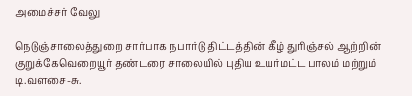அமைச்சர் வேலு

நெடுஞ்சாலைத்துறை சார்பாக நபார்டு திட்டத்தின் கீழ் துரிஞ்சல் ஆற்றின் குறுக்கேவெறையூர் தண்டரை சாலையில் புதிய உயர்மட்ட பாலம் மற்றும் டி.வளசை-சு.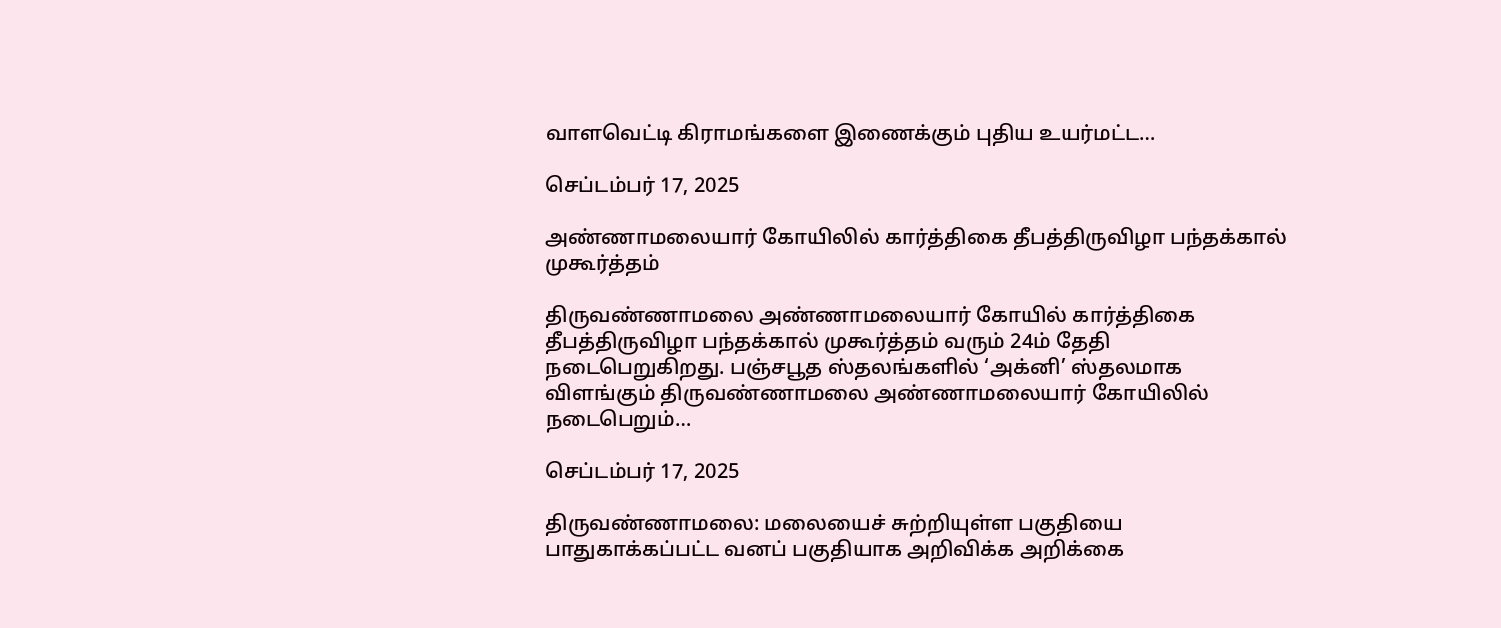வாளவெட்டி கிராமங்களை இணைக்கும் புதிய உயர்மட்ட…

செப்டம்பர் 17, 2025

அண்ணாமலையார் கோயிலில் கார்த்திகை தீபத்திருவிழா பந்தக்கால் முகூர்த்தம்

திருவண்ணாமலை அண்ணாமலையார் கோயில் கார்த்திகை தீபத்திருவிழா பந்தக்கால் முகூர்த்தம் வரும் 24ம் தேதி நடைபெறுகிறது. பஞ்சபூத ஸ்தலங்களில் ‘அக்னி’ ஸ்தலமாக விளங்கும் திருவண்ணாமலை அண்ணாமலையார் கோயிலில் நடைபெறும்…

செப்டம்பர் 17, 2025

திருவண்ணாமலை: மலையைச் சுற்றியுள்ள பகுதியை பாதுகாக்கப்பட்ட வனப் பகுதியாக அறிவிக்க அறிக்கை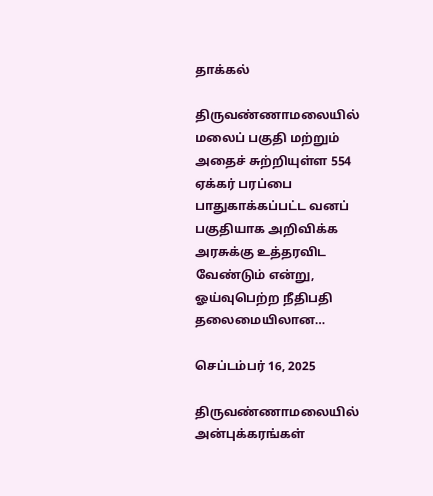தாக்கல்

திருவண்ணாமலையில் மலைப் பகுதி மற்றும் அதைச் சுற்றியுள்ள 554 ஏக்கர் பரப்பை பாதுகாக்கப்பட்ட வனப் பகுதியாக அறிவிக்க அரசுக்கு உத்தரவிட வேண்டும் என்று, ஓய்வுபெற்ற நீதிபதி தலைமையிலான…

செப்டம்பர் 16, 2025

திருவண்ணாமலையில் அன்புக்கரங்கள்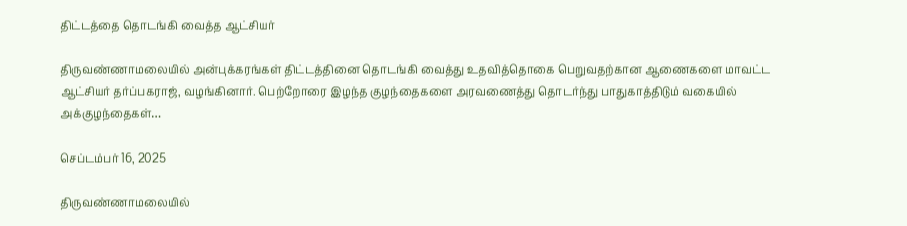திட்டத்தை தொடங்கி வைத்த ஆட்சியர்

திருவண்ணாமலையில் அன்புக்கரங்கள் திட்டத்தினை தொடங்கி வைத்து உதவித்தொகை பெறுவதற்கான ஆணைகளை மாவட்ட ஆட்சியர் தர்ப்பகராஜ், வழங்கினார். பெற்றோரை இழந்த குழந்தைகளை அரவணைத்து தொடர்ந்து பாதுகாத்திடும் வகையில் அக்குழந்தைகள்…

செப்டம்பர் 16, 2025

திருவண்ணாமலையில்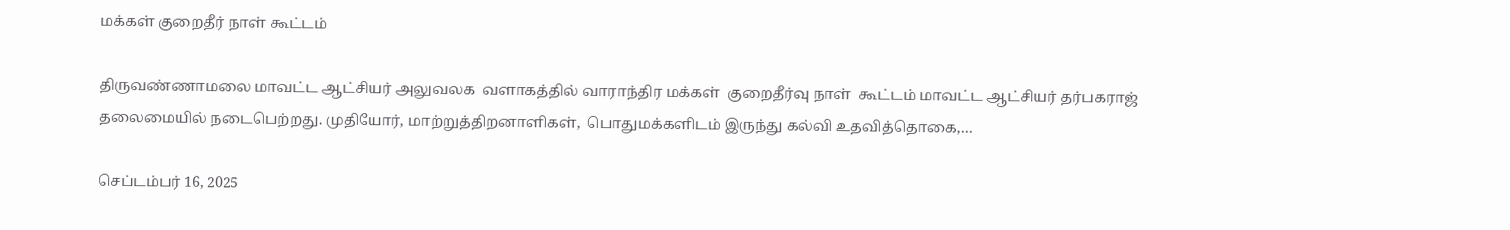மக்கள் குறைதீர் நாள் கூட்டம்

திருவண்ணாமலை மாவட்ட ஆட்சியர் அலுவலக  வளாகத்தில் வாராந்திர மக்கள்  குறைதீர்வு நாள்  கூட்டம் மாவட்ட ஆட்சியர் தர்பகராஜ் தலைமையில் நடைபெற்றது. முதியோர், மாற்றுத்திறனாளிகள்,  பொதுமக்களிடம் இருந்து கல்வி உதவித்தொகை,…

செப்டம்பர் 16, 2025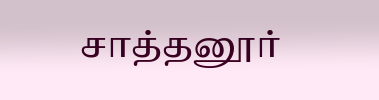சாத்தனூர்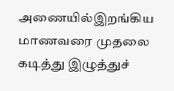அணையில்இறங்கிய மாணவரை முதலை கடித்து இழுத்துச்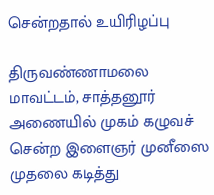சென்றதால் உயிரிழப்பு

திருவண்ணாமலை மாவட்டம், சாத்தனூர் அணையில் முகம் கழுவச் சென்ற இளைஞர் முனீஸை முதலை கடித்து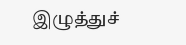இழுத்துச்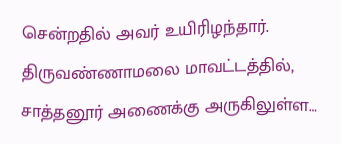சென்றதில் அவர் உயிரிழந்தார். திருவண்ணாமலை மாவட்டத்தில், சாத்தனூர் அணைக்கு அருகிலுள்ள…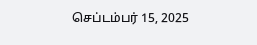செப்டம்பர் 15, 2025